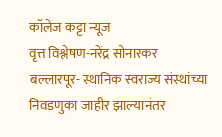कॉलेज कट्टा न्यूज
वृत्त विश्लेषण-नरेंद्र सोनारकर
बल्लारपूर- स्थानिक स्वराज्य संस्थांच्या निवडणुका जाहीर झाल्यानंतर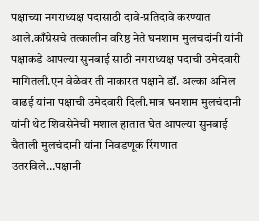पक्षाच्या नगराध्यक्ष पदासाठी दावे-प्रतिदावे करण्यात आले.काँग्रेसचे तत्कालीन वरिष्ठ नेते घनशाम मुलचदांनी यांनी पक्षाकडे आपल्या सुनबाई साठी नगराध्यक्ष पदाची उमेदवारी मागितली.एन वेळेवर ती नाकारत पक्षाने डॉ. अल्का अनिल वाढई यांना पक्षाची उमेदवारी दिली.मात्र घनशाम मुलचंदानी यांनी थेट शिवसेनेची मशाल हातात घेत आपल्या सुनबाई चैताली मुलचंदानी यांना निवडणूक रिंगणात उतरविले…पक्षानी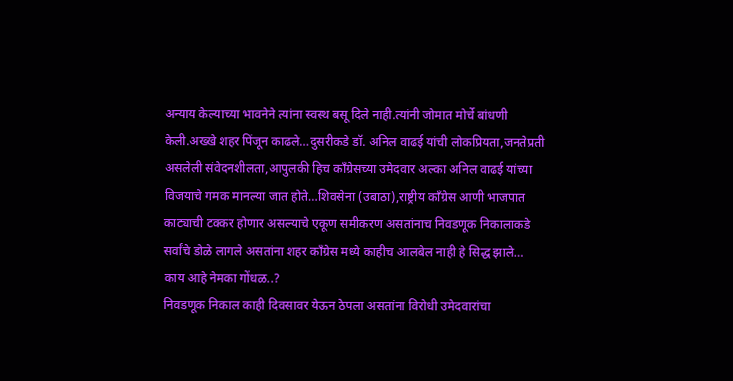अन्याय केल्याच्या भावनेने त्यांना स्वस्थ बसू दिले नाही.त्यांनी जोमात मोर्चे बांधणी केली.अख्खे शहर पिंजून काढले…दुसरीकडे डॉ. अनिल वाढई यांची लोकप्रियता,जनतेप्रती असलेली संवेदनशीलता,आपुलकी हिच काँग्रेसच्या उमेदवार अल्का अनिल वाढई यांच्या विजयाचे गमक मानल्या जात होते…शिवसेना (उबाठा),राष्ट्रीय काँग्रेस आणी भाजपात काट्याची टक्कर होणार असल्याचे एकूण समीकरण असतांनाच निवडणूक निकालाकडे सर्वांचे डोळे लागले असतांना शहर काँग्रेस मध्ये काहीच आलबेल नाही हे सिद्ध झाले…
काय आहे नेमका गोंधळ..?
निवडणूक निकाल काही दिवसावर येऊन ठेपला असतांना विरोधी उमेदवारांचा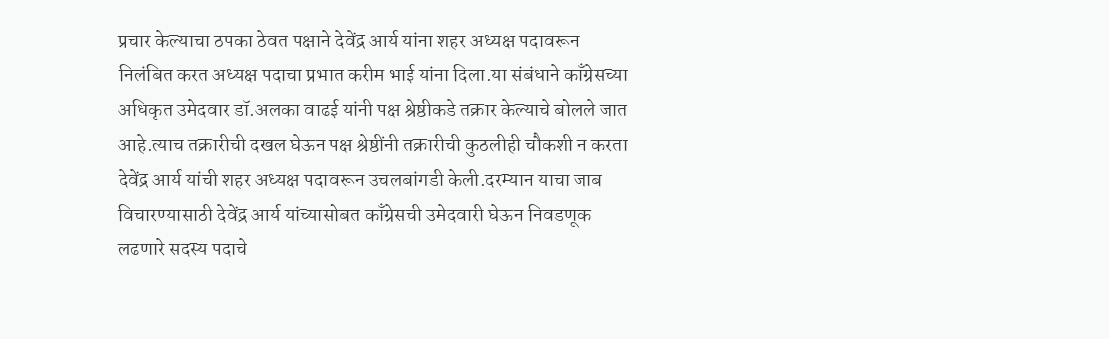प्रचार केल्याचा ठपका ठेवत पक्षाने देवेंद्र आर्य यांना शहर अध्यक्ष पदावरून निलंबित करत अध्यक्ष पदाचा प्रभात करीम भाई यांना दिला.या संबंधाने काँग्रेसच्या अधिकृत उमेदवार डॉ.अलका वाढई यांनी पक्ष श्रेष्ठीकडे तक्रार केल्याचे बोलले जात आहे.त्याच तक्रारीची दखल घेऊन पक्ष श्रेष्ठींनी तक्रारीची कुठलीही चौकशी न करता देवेंद्र आर्य यांची शहर अध्यक्ष पदावरून उचलबांगडी केली.दरम्यान याचा जाब विचारण्यासाठी देवेंद्र आर्य यांच्यासोबत काँग्रेसची उमेदवारी घेऊन निवडणूक लढणारे सदस्य पदाचे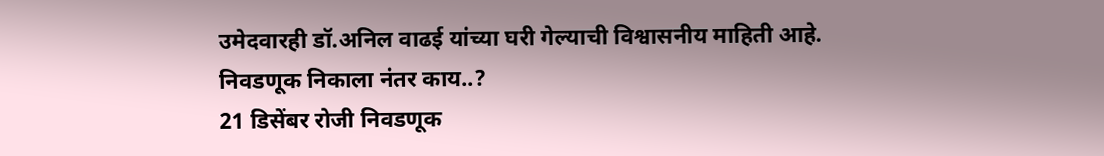उमेदवारही डॉ.अनिल वाढई यांच्या घरी गेल्याची विश्वासनीय माहिती आहे.
निवडणूक निकाला नंतर काय..?
21 डिसेंबर रोजी निवडणूक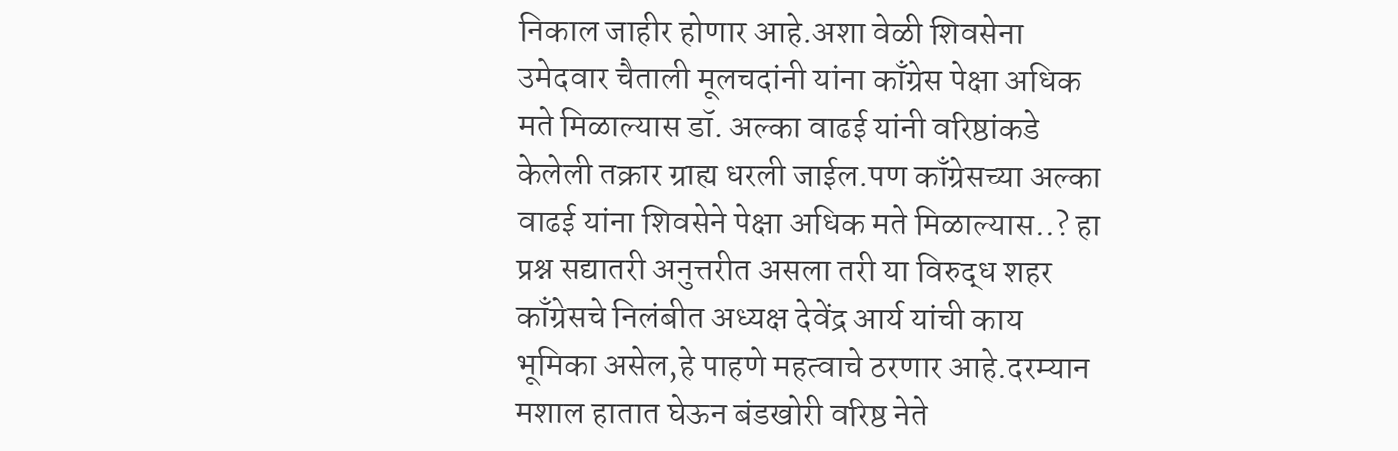निकाल जाहीर होणार आहे.अशा वेळी शिवसेना उमेदवार चैताली मूलचदांनी यांना काँग्रेस पेक्षा अधिक मते मिळाल्यास डॉ. अल्का वाढई यांनी वरिष्ठांकडे केलेली तक्रार ग्राह्य धरली जाईल.पण काँग्रेसच्या अल्का वाढई यांना शिवसेने पेक्षा अधिक मते मिळाल्यास..? हा प्रश्न सद्यातरी अनुत्तरीत असला तरी या विरुद्ध शहर काँग्रेसचे निलंबीत अध्यक्ष देवेंद्र आर्य यांची काय भूमिका असेल,हे पाहणे महत्वाचे ठरणार आहे.दरम्यान मशाल हातात घेऊन बंडखोरी वरिष्ठ नेते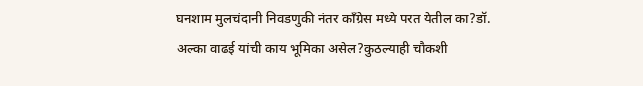घनशाम मुलचंदानी निवडणुकी नंतर काँग्रेस मध्ये परत येतील का?डॉ. अल्का वाढई यांची काय भूमिका असेल?कुठल्याही चौकशी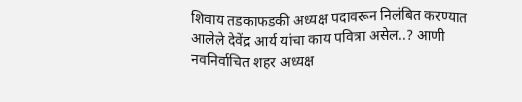शिवाय तडकाफडकी अध्यक्ष पदावरून निलंबित करण्यात आलेले देवेंद्र आर्य यांचा काय पवित्रा असेल..? आणी नवनिर्वाचित शहर अध्यक्ष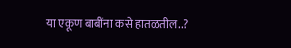या एकूण बाबींना कसे हातळतील..?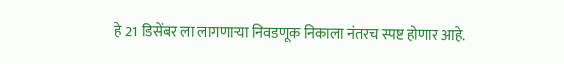हे 21 डिसेंबर ला लागणाऱ्या निवडणूक निकाला नंतरच स्पष्ट होणार आहे.